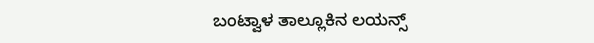ಬಂಟ್ವಾಳ ತಾಲ್ಲೂಕಿನ ಲಯನ್ಸ್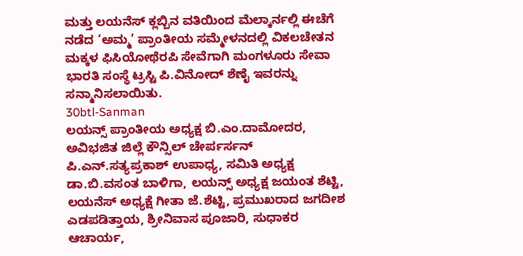ಮತ್ತು ಲಯನೆಸ್ ಕ್ಲಬ್ಬಿನ ವತಿಯಿಂದ ಮೆಲ್ಕಾರ್ನಲ್ಲಿ ಈಚೆಗೆ ನಡೆದ ‘ಅಮ್ಮ’ ಪ್ರಾಂತೀಯ ಸಮ್ಮೇಳನದಲ್ಲಿ ವಿಕಲಚೇತನ ಮಕ್ಕಳ ಫಿಸಿಯೋಥೆರಪಿ ಸೇವೆಗಾಗಿ ಮಂಗಳೂರು ಸೇವಾ ಭಾರತಿ ಸಂಸ್ಥೆ ಟ್ರಸ್ಟಿ ಪಿ.ವಿನೋದ್ ಶೆಣೈ ಇವರನ್ನು ಸನ್ಮಾನಿಸಲಾಯಿತು.
30btl-Sanman
ಲಯನ್ಸ್ ಪ್ರಾಂತೀಯ ಅಧ್ಯಕ್ಷ ಬಿ.ಎಂ.ದಾಮೋದರ, ಅವಿಭಜಿತ ಜಿಲ್ಲೆ ಕೌನ್ಸಿಲ್ ಚೇರ್ಪರ್ಸನ್ ಪಿ.ಎನ್.ಸತ್ಯಪ್ರಕಾಶ್ ಉಪಾಧ್ಯ, ಸಮಿತಿ ಅಧ್ಯಕ್ಷ ಡಾ.ಬಿ.ವಸಂತ ಬಾಳಿಗಾ, ಲಯನ್ಸ್ ಅಧ್ಯಕ್ಷ ಜಯಂತ ಶೆಟ್ಟಿ, ಲಯನೆಸ್ ಅಧ್ಯಕ್ಷೆ ಗೀತಾ ಜೆ.ಶೆಟ್ಟಿ, ಪ್ರಮುಖರಾದ ಜಗದೀಶ ಎಡಪಡಿತ್ತಾಯ, ಶ್ರೀನಿವಾಸ ಪೂಜಾರಿ, ಸುಧಾಕರ ಆಚಾರ್ಯ,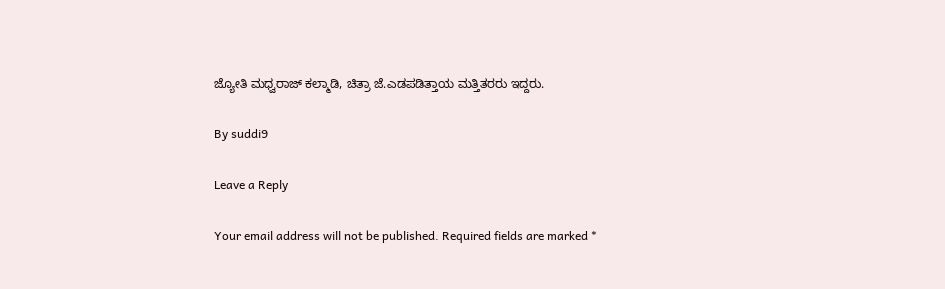ಜ್ಯೋತಿ ಮಧ್ವರಾಜ್ ಕಲ್ಮಾಡಿ, ಚಿತ್ರಾ ಜೆ.ಎಡಪಡಿತ್ತಾಯ ಮತ್ತಿತರರು ಇದ್ದರು.

By suddi9

Leave a Reply

Your email address will not be published. Required fields are marked *